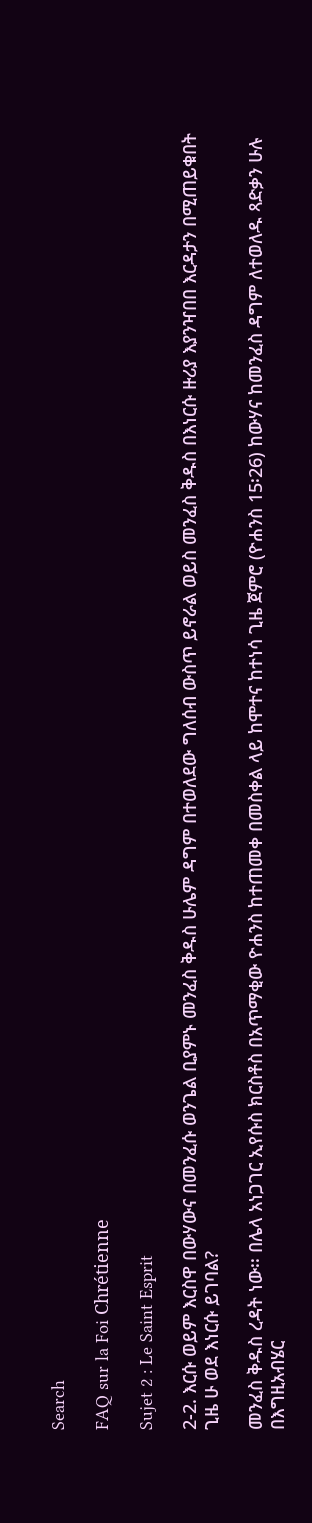Search

FAQ sur la Foi Chrétienne

Sujet 2 : Le Saint Esprit

2-2. እርሱ ወይም እርስዋ በውሃውና በመንፈሱ ወንጌል ቢያምኑ መንፈስ ቅዱስ ሁሌም ዳግም በተወለደው ግለሰብ ውስጥ ይኖራል ወይስ መንፈስ ቅዱስ በእነርሱ ዙሪያ እያንዣበበ እርዳታን በሚጠይቁበት ጊዜ ሁ ወደ እነርሱ ይገባል?

መንፈስ ቅዱስ ረዳት ነው፡፡ በሌላ አነጋገር ኢየሱስ ክርስቶስ በአጥማቂው ዮሐንስ ከተጠመቀ በመስቀል ላይ ከሞተና ከተነሳ ጊዜ ጀምሮ (ዮሐንስ 15፡26) ከውሃና ከመንፈስ ዳግም ለተወለዱ ጻድቃን ሁሉ በእግዚአብሄር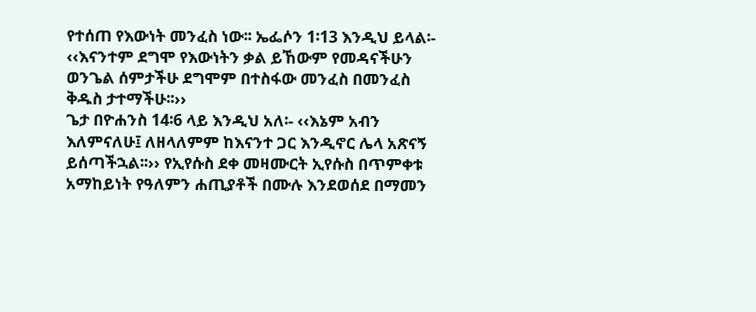የተሰጠ የእውነት መንፈስ ነው፡፡ ኤፌሶን 1፡13 እንዲህ ይላል፡- ‹‹እናንተም ደግሞ የእውነትን ቃል ይኸውም የመዳናችሁን ወንጌል ሰምታችሁ ደግሞም በተስፋው መንፈስ በመንፈስ ቅዱስ ታተማችሁ፡፡››
ጌታ በዮሐንስ 14፡6 ላይ እንዲህ አለ፡- ‹‹እኔም አብን እለምናለሁ፤ ለዘላለምም ከእናንተ ጋር እንዲኖር ሌላ አጽናኝ ይሰጣችኋል፡፡›› የኢየሱስ ደቀ መዛሙርት ኢየሱስ በጥምቀቱ አማከይነት የዓለምን ሐጢያቶች በሙሉ እንደወሰደ በማመን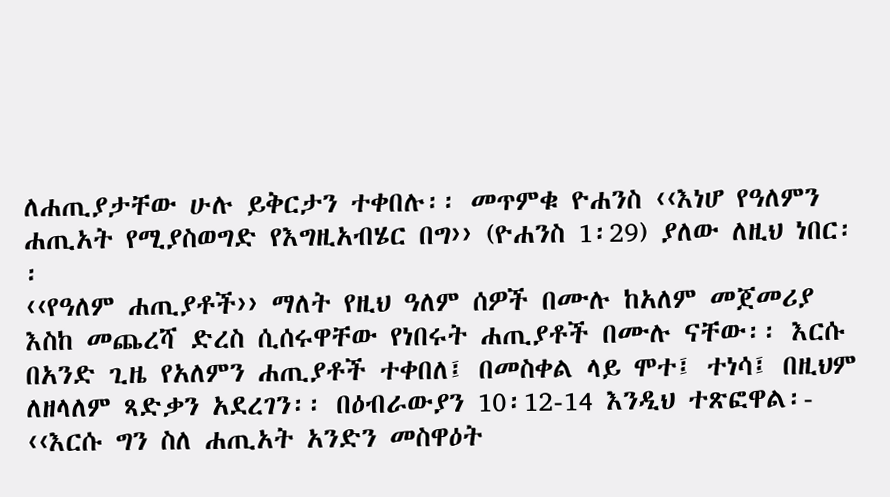ለሐጢያታቸው ሁሉ ይቅርታን ተቀበሉ፡፡ መጥምቁ ዮሐንስ ‹‹እነሆ የዓለምን ሐጢአት የሚያስወግድ የእግዚአብሄር በግ›› (ዮሐንስ 1፡29) ያለው ለዚህ ነበር፡፡
‹‹የዓለም ሐጢያቶች›› ማለት የዚህ ዓለም ሰዎች በሙሉ ከአለም መጀመሪያ እስከ መጨረሻ ድረስ ሲሰሩዋቸው የነበሩት ሐጢያቶች በሙሉ ናቸው፡፡ እርሱ በአንድ ጊዜ የአለምን ሐጢያቶች ተቀበለ፤ በመስቀል ላይ ሞተ፤ ተነሳ፤ በዚህም ለዘላለም ጻድቃን አደረገን፡፡ በዕብራውያን 10፡12-14 እንዲህ ተጽፎዋል፡- ‹‹እርሱ ግን ስለ ሐጢአት አንድን መስዋዕት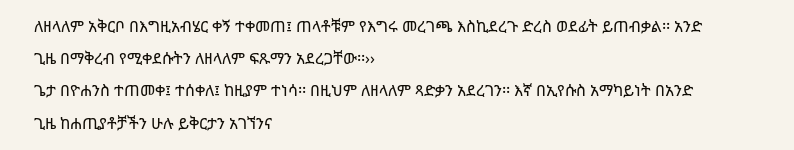ለዘላለም አቅርቦ በእግዚአብሄር ቀኝ ተቀመጠ፤ ጠላቶቹም የእግሩ መረገጫ እስኪደረጉ ድረስ ወደፊት ይጠብቃል፡፡ አንድ ጊዜ በማቅረብ የሚቀደሱትን ለዘላለም ፍጹማን አደረጋቸው፡፡››
ጌታ በዮሐንስ ተጠመቀ፤ ተሰቀለ፤ ከዚያም ተነሳ፡፡ በዚህም ለዘላለም ጻድቃን አደረገን፡፡ እኛ በኢየሱስ አማካይነት በአንድ ጊዜ ከሐጢያቶቻችን ሁሉ ይቅርታን አገኘንና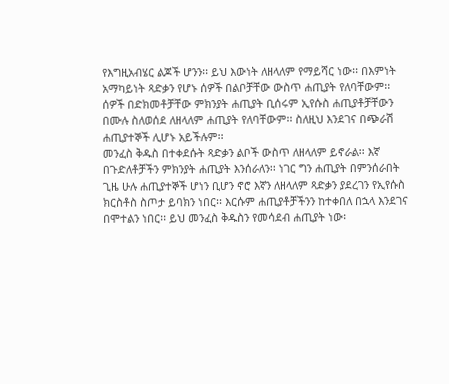የእግዚአብሄር ልጆች ሆንን፡፡ ይህ እውነት ለዘላለም የማይሻር ነው፡፡ በእምነት አማካይነት ጻድቃን የሆኑ ሰዎች በልቦቻቸው ውስጥ ሐጢያት የለባቸውም፡፡ ሰዎች በድክመቶቻቸው ምክንያት ሐጢያት ቢሰሩም ኢየሱስ ሐጢያቶቻቸውን በሙሉ ስለወሰደ ለዘላለም ሐጢያት የለባቸውም፡፡ ስለዚህ እንደገና በጭራሽ ሐጢያተኞች ሊሆኑ አይችሉም፡፡
መንፈስ ቅዱስ በተቀደሱት ጻድቃን ልቦች ውስጥ ለዘላለም ይኖራል፡፡ እኛ በጉድለቶቻችን ምክንያት ሐጢያት እንሰራለን፡፡ ነገር ግን ሐጢያት በምንሰራበት ጊዜ ሁሉ ሐጢያተኞች ሆነን ቢሆን ኖሮ እኛን ለዘላለም ጻድቃን ያደረገን የኢየሱስ ክርስቶስ ስጦታ ይባክን ነበር፡፡ እርሱም ሐጢያቶቻችንን ከተቀበለ በኋላ እንደገና በሞተልን ነበር፡፡ ይህ መንፈስ ቅዱስን የመሳደብ ሐጢያት ነው፡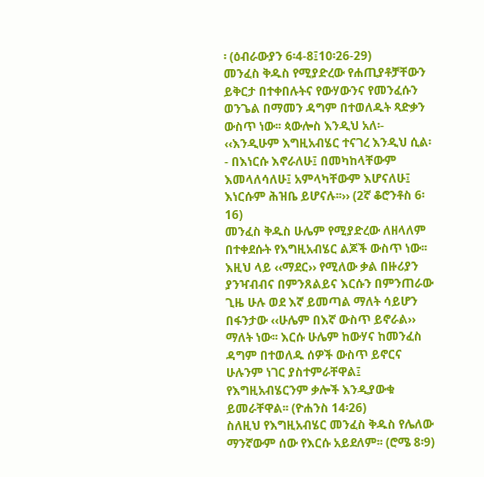፡ (ዕብራውያን 6፡4-8፤10፡26-29)
መንፈስ ቅዱስ የሚያድረው የሐጢያቶቻቸውን ይቅርታ በተቀበሉትና የውሃውንና የመንፈሱን ወንጌል በማመን ዳግም በተወለዱት ጻድቃን ውስጥ ነው፡፡ ጳውሎስ እንዲህ አለ፡- ‹‹እንዲሁም እግዚአብሄር ተናገረ እንዲህ ሲል፡- በእነርሱ እኖራለሁ፤ በመካከላቸውም እመላለሳለሁ፤ አምላካቸውም እሆናለሁ፤ እነርሱም ሕዝቤ ይሆናሉ፡፡›› (2ኛ ቆሮንቶስ 6፡16)
መንፈስ ቅዱስ ሁሌም የሚያድረው ለዘላለም በተቀደሱት የእግዚአብሄር ልጆች ውስጥ ነው፡፡ እዚህ ላይ ‹‹ማደር›› የሚለው ቃል በዙሪያን ያንዣብብና በምንጸልይና እርሱን በምንጠራው ጊዜ ሁሉ ወደ እኛ ይመጣል ማለት ሳይሆን በፋንታው ‹‹ሁሌም በእኛ ውስጥ ይኖራል›› ማለት ነው፡፡ እርሱ ሁሌም ከውሃና ከመንፈስ ዳግም በተወለዱ ሰዎች ውስጥ ይኖርና ሁሉንም ነገር ያስተምራቸዋል፤ የእግዚአብሄርንም ቃሎች እንዲያውቁ ይመራቸዋል፡፡ (ዮሐንስ 14፡26)
ስለዚህ የእግዚአብሄር መንፈስ ቅዱስ የሌለው ማንኛውም ሰው የእርሱ አይደለም፡፡ (ሮሜ 8፡9)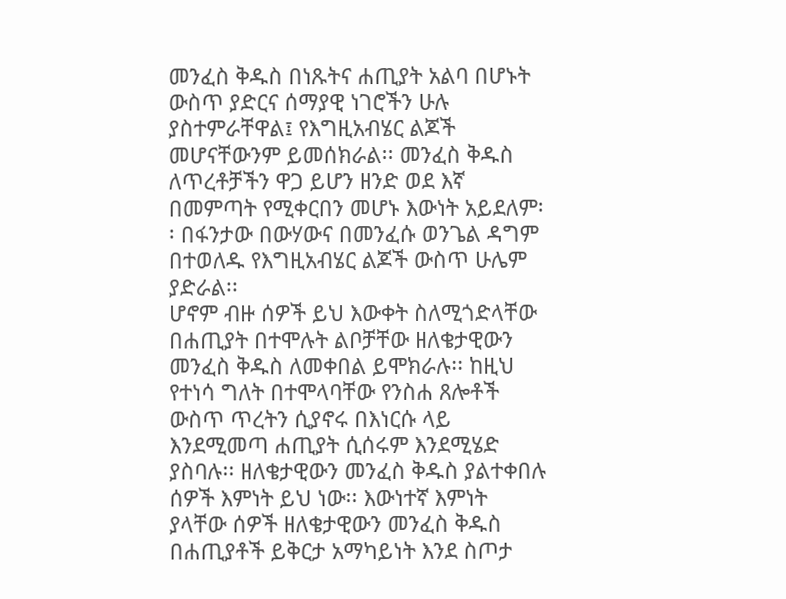መንፈስ ቅዱስ በነጹትና ሐጢያት አልባ በሆኑት ውስጥ ያድርና ሰማያዊ ነገሮችን ሁሉ ያስተምራቸዋል፤ የእግዚአብሄር ልጆች መሆናቸውንም ይመሰክራል፡፡ መንፈስ ቅዱስ ለጥረቶቻችን ዋጋ ይሆን ዘንድ ወደ እኛ በመምጣት የሚቀርበን መሆኑ እውነት አይደለም፡፡ በፋንታው በውሃውና በመንፈሱ ወንጌል ዳግም በተወለዱ የእግዚአብሄር ልጆች ውስጥ ሁሌም ያድራል፡፡
ሆኖም ብዙ ሰዎች ይህ እውቀት ስለሚጎድላቸው በሐጢያት በተሞሉት ልቦቻቸው ዘለቄታዊውን መንፈስ ቅዱስ ለመቀበል ይሞክራሉ፡፡ ከዚህ የተነሳ ግለት በተሞላባቸው የንስሐ ጸሎቶች ውስጥ ጥረትን ሲያኖሩ በእነርሱ ላይ እንደሚመጣ ሐጢያት ሲሰሩም እንደሚሄድ ያስባሉ፡፡ ዘለቄታዊውን መንፈስ ቅዱስ ያልተቀበሉ ሰዎች እምነት ይህ ነው፡፡ እውነተኛ እምነት ያላቸው ሰዎች ዘለቄታዊውን መንፈስ ቅዱስ በሐጢያቶች ይቅርታ አማካይነት እንደ ስጦታ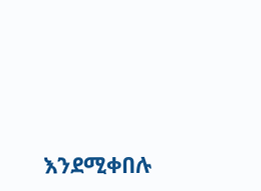እንደሚቀበሉ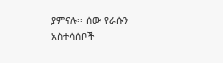ያምናሉ፡፡ ሰው የራሱን አስተሳሰቦች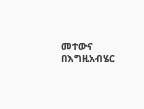መተውና በእግዚአብሄር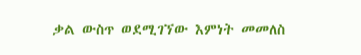ቃል ውስጥ ወደሚገኘው እምነት መመለስ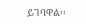ይገባዋል፡፡